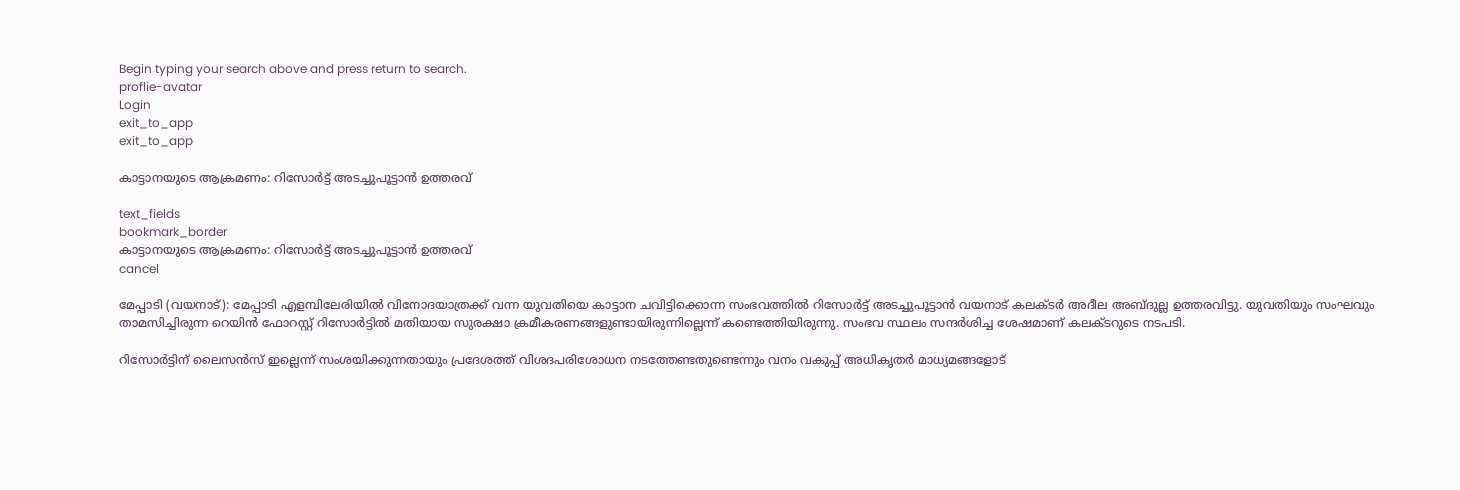Begin typing your search above and press return to search.
proflie-avatar
Login
exit_to_app
exit_to_app

കാട്ടാനയുടെ ആക്രമണം: റിസോര്‍ട്ട് അടച്ചുപൂട്ടാൻ ഉത്തരവ്

text_fields
bookmark_border
കാട്ടാനയുടെ ആക്രമണം: റിസോര്‍ട്ട് അടച്ചുപൂട്ടാൻ ഉത്തരവ്
cancel

മേപ്പാടി (വയനാട്): മേപ്പാടി എളമ്പിലേരിയില്‍ വിനോദയാത്രക്ക് വന്ന യുവതിയെ കാട്ടാന ചവിട്ടിക്കൊന്ന സംഭവത്തില്‍ റിസോര്‍ട്ട് അടച്ചുപൂട്ടാൻ വയനാട് കലക്ടര്‍ അദീല അബ്ദുല്ല ഉത്തരവിട്ടു. യുവതിയും സംഘവും താമസിച്ചിരുന്ന റെയിന്‍ ഫോറസ്റ്റ് റിസോര്‍ട്ടില്‍ മതിയായ സുരക്ഷാ ക്രമീകരണങ്ങളുണ്ടായിരുന്നില്ലെന്ന് കണ്ടെത്തിയിരുന്നു. സംഭവ സ്ഥലം സന്ദര്‍ശിച്ച ശേഷമാണ് കലക്ടറുടെ നടപടി.

റിസോർട്ടിന് ലൈസൻസ് ഇല്ലെന്ന് സംശയിക്കുന്നതായും പ്രദേശത്ത് വിശദപരിശോധന നടത്തേണ്ടതുണ്ടെന്നും വനം വകുപ്പ് അധികൃതർ മാധ്യമങ്ങളോട്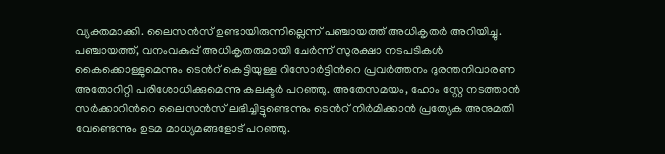വ്യക്തമാക്കി. ലൈസന്‍സ് ഉണ്ടായിരുന്നില്ലെന്ന് പഞ്ചായത്ത് അധികൃതർ അറിയിച്ചു. പഞ്ചായത്ത്, വനംവകുപ്പ് അധികൃതരുമായി ചേര്‍ന്ന് സുരക്ഷാ നടപടികള്‍ കൈക്കൊള്ളുമെന്നും ടെന്‍റ് കെട്ടിയുള്ള റിസോര്‍ട്ടിന്‍റെ പ്രവര്‍ത്തനം ദുരന്തനിവാരണ അതോറിറ്റി പരിശോധിക്കുമെന്നു കലക്ടര്‍ പറഞ്ഞു. അതേസമയം, ഹോം സ്റ്റേ നടത്താൻ സർക്കാറിന്‍റെ ലൈസൻസ് ലഭിച്ചിട്ടുണ്ടെന്നും ടെന്‍റ് നിർമിക്കാൻ പ്രത്യേക അനുമതി വേണ്ടെന്നും ഉടമ മാധ്യമങ്ങളോട് പറഞ്ഞു.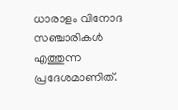ധാരാളം വിനോദ സഞ്ചാരികൾ എത്തുന്ന പ്രദേശമാണിത്.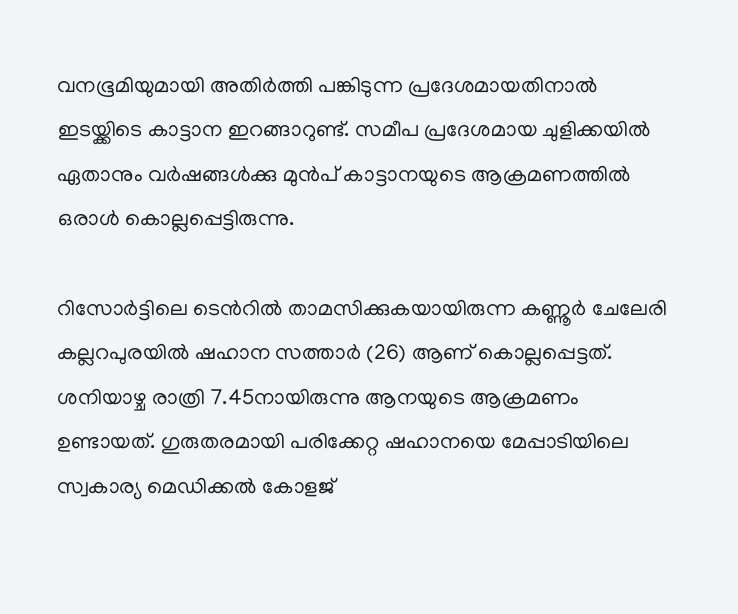വനഭൂമിയുമായി അതിർത്തി പങ്കിടുന്ന പ്രദേശമായതിനാൽ ഇടയ്ക്കിടെ കാട്ടാന ഇറങ്ങാറുണ്ട്. സമീപ പ്രദേശമായ ചുളിക്കയിൽ ഏതാനും വർഷങ്ങൾക്കു മുൻപ് കാട്ടാനയുടെ ആക്രമണത്തിൽ ഒരാൾ കൊല്ലപ്പെട്ടിരുന്നു.

റിസോര്‍ട്ടിലെ ടെന്‍റില്‍ താമസിക്കുകയായിരുന്ന കണ്ണൂര്‍ ചേലേരി കല്ലറപുരയിൽ ഷഹാന സത്താര്‍ (26) ആണ് കൊല്ലപ്പെട്ടത്. ശനിയാഴ്ച രാത്രി 7.45നായിരുന്നു ആനയുടെ ആക്രമണം ഉണ്ടായത്. ഗുരുതരമായി പരിക്കേറ്റ ഷഹാനയെ മേപ്പാടിയിലെ സ്വകാര്യ മെഡിക്കൽ കോളജ്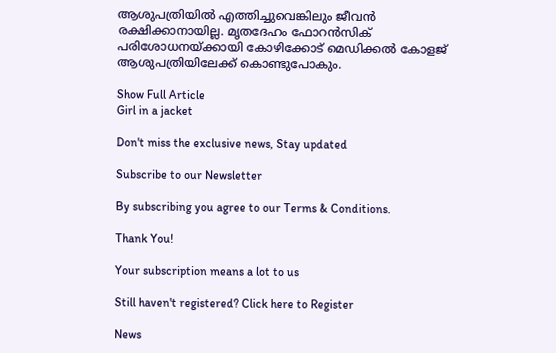ആശുപത്രിയിൽ എത്തിച്ചുവെങ്കിലും ജീവൻ രക്ഷിക്കാനായില്ല. മൃതദേഹം ഫോറന്‍സിക് പരിശോധനയ്‌ക്കായി കോഴിക്കോട് മെഡിക്കല്‍ കോളജ് ആശുപത്രിയിലേക്ക് കൊണ്ടുപോകും.

Show Full Article
Girl in a jacket

Don't miss the exclusive news, Stay updated

Subscribe to our Newsletter

By subscribing you agree to our Terms & Conditions.

Thank You!

Your subscription means a lot to us

Still haven't registered? Click here to Register

News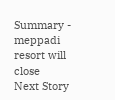Summary - meppadi resort will close
Next Story